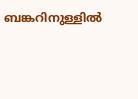ബങ്കറിനുള്ളില്‍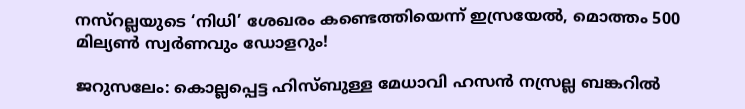നസ്‌റല്ലയുടെ ‘നിധി’ ശേഖരം കണ്ടെത്തിയെന്ന് ഇസ്രയേല്‍, മൊത്തം 500 മില്യൺ സ്വര്‍ണവും ഡോളറും!

ജറുസലേം: കൊല്ലപ്പെട്ട ഹിസ്ബുള്ള മേധാവി ഹസൻ നസ്രല്ല ബങ്കറില്‍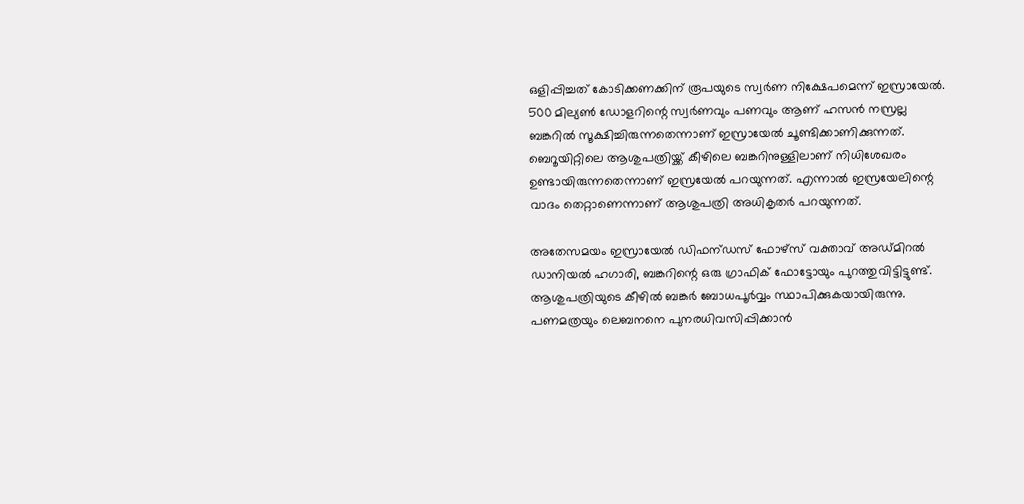ഒളിപ്പിച്ചത് കോടിക്കണക്കിന് രൂപയുടെ സ്വർണ നിക്ഷേപമെന്ന് ഇസ്രായേല്‍. 500 മില്യണ്‍ ഡോളറിന്റെ സ്വർണവും പണവും ആണ് ഹസൻ നസ്രല്ല ബങ്കറില്‍ സൂക്ഷിച്ചിരുന്നതെന്നാണ് ഇസ്രായേല്‍ ചൂണ്ടിക്കാണിക്കുന്നത്. ബെറൂയിറ്റിലെ ആശുപത്രിയ്ക്ക് കീഴിലെ ബങ്കറിനുള്ളിലാണ് നിധിശേഖരം ഉണ്ടായിരുന്നതെന്നാണ് ഇസ്രയേൽ പറയുന്നത്. എന്നാല്‍ ഇസ്രയേലിന്റെ വാദം തെറ്റാണെന്നാണ് ആശുപത്രി അധികൃതര്‍ പറയുന്നത്.

അതേസമയം ഇസ്രായേല്‍ ഡിഫന്ഡസ് ഫോഴ്‌സ് വക്താവ് അഡ്മിറല്‍ ഡാനിയല്‍ ഹഗാരി, ബങ്കറിന്റെ ഒരു ഗ്രാഫിക് ഫോട്ടോയും പുറത്തുവിട്ടിട്ടുണ്ട്. ആശുപത്രിയുടെ കീഴില്‍ ബങ്കർ ബോധപൂർവ്വം സ്ഥാപിക്കുകയായിരുന്നു. പണമത്രയും ലെബനനെ പുനരധിവസിപ്പിക്കാൻ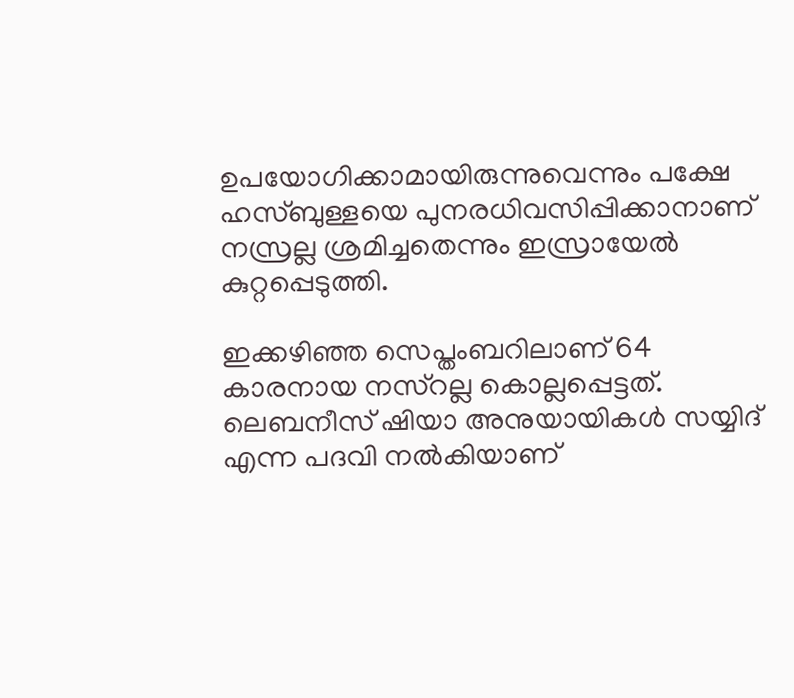ഉപയോഗിക്കാമായിരുന്നുവെന്നും പക്ഷേ ഹസ്ബുള്ളയെ പുനരധിവസിപ്പിക്കാനാണ് നസ്രല്ല ശ്രമിച്ചതെന്നും ഇസ്രായേല്‍ കുറ്റപ്പെടുത്തി.

ഇക്കഴിഞ്ഞ സെപ്തംബറിലാണ് 64 കാരനായ നസ്‌റല്ല കൊല്ലപ്പെട്ടത്. ലെബനീസ് ഷിയാ അനുയായികള്‍ സയ്യിദ് എന്ന പദവി നല്‍കിയാണ്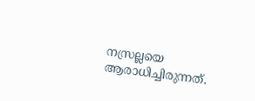നസ്രല്ലയെ ആരാധിച്ചിരുന്നത്.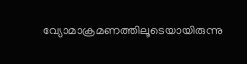വ്യോമാക്രമണത്തിലൂടെയായിരുന്നു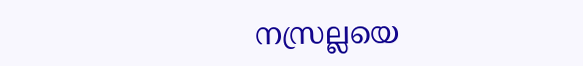നസ്രല്ലയെ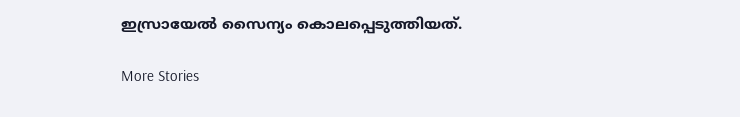ഇസ്രായേല്‍ സൈന്യം കൊലപ്പെടുത്തിയത്.

More Stories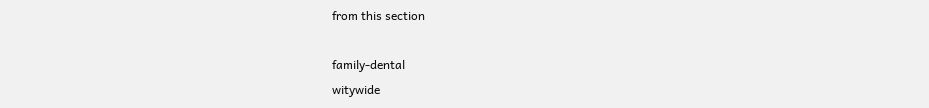from this section

family-dental
witywide